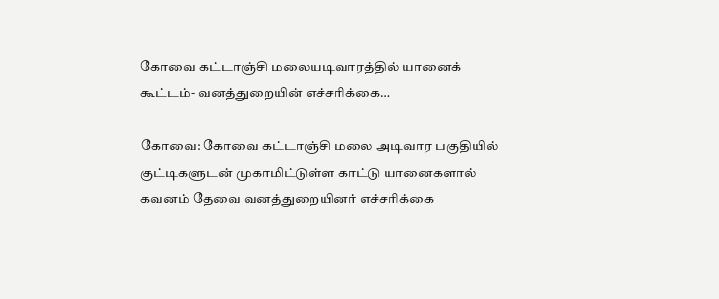கோவை கட்டாஞ்சி மலையடிவாரத்தில் யானைக் கூட்டம்- வனத்துறையின் எச்சரிக்கை…

கோவை: கோவை கட்டாஞ்சி மலை அடிவார பகுதியில் குட்டிகளுடன் முகாமிட்டுள்ள காட்டு யானைகளால் கவனம் தேவை வனத்துறையினர் எச்சரிக்கை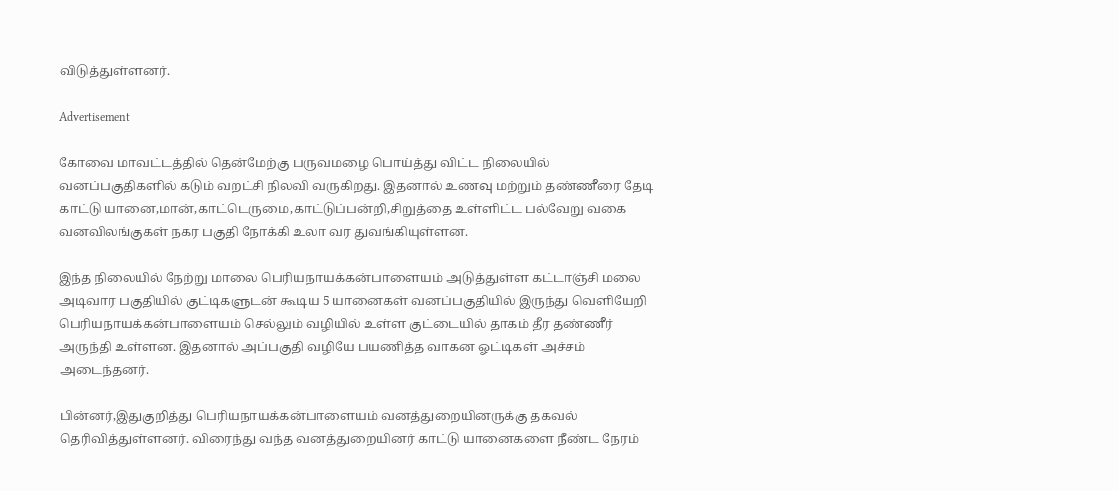விடுத்துள்ளனர்.

Advertisement

கோவை மாவட்டத்தில் தென்மேற்கு பருவமழை பொய்த்து விட்ட நிலையில் வனப்பகுதிகளில் கடும் வறட்சி நிலவி வருகிறது. இதனால் உணவு மற்றும் தண்ணீரை தேடி காட்டு யானை,மான்,காட்டெருமை,காட்டுப்பன்றி,சிறுத்தை உள்ளிட்ட பல்வேறு வகை வனவிலங்குகள் நகர பகுதி நோக்கி உலா வர துவங்கியுள்ளன.

இந்த நிலையில் நேற்று மாலை பெரியநாயக்கன்பாளையம் அடுத்துள்ள கட்டாஞ்சி மலை அடிவார பகுதியில் குட்டிகளுடன் கூடிய 5 யானைகள் வனப்பகுதியில் இருந்து வெளியேறி பெரியநாயக்கன்பாளையம் செல்லும் வழியில் உள்ள குட்டையில் தாகம் தீர தண்ணீர் அருந்தி உள்ளன. இதனால் அப்பகுதி வழியே பயணித்த வாகன ஓட்டிகள் அச்சம் அடைந்தனர்.

பின்னர்,இதுகுறித்து பெரியநாயக்கன்பாளையம் வனத்துறையினருக்கு தகவல் தெரிவித்துள்ளனர். விரைந்து வந்த வனத்துறையினர் காட்டு யானைகளை நீண்ட நேரம்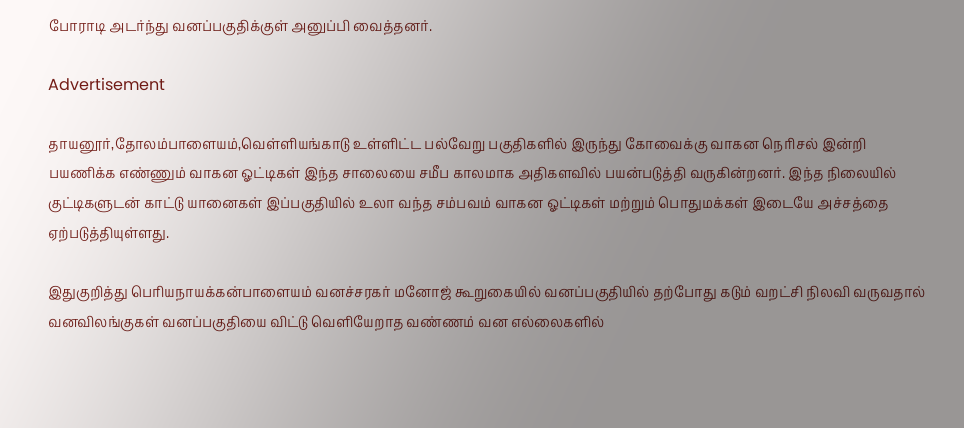போராடி அடர்ந்து வனப்பகுதிக்குள் அனுப்பி வைத்தனர்.

Advertisement

தாயனூர்,தோலம்பாளையம்,வெள்ளியங்காடு உள்ளிட்ட பல்வேறு பகுதிகளில் இருந்து கோவைக்கு வாகன நெரிசல் இன்றி பயணிக்க எண்ணும் வாகன ஓட்டிகள் இந்த சாலையை சமீப காலமாக அதிகளவில் பயன்படுத்தி வருகின்றனர். இந்த நிலையில் குட்டிகளுடன் காட்டு யானைகள் இப்பகுதியில் உலா வந்த சம்பவம் வாகன ஓட்டிகள் மற்றும் பொதுமக்கள் இடையே அச்சத்தை ஏற்படுத்தியுள்ளது.

இதுகுறித்து பெரியநாயக்கன்பாளையம் வனச்சரகர் மனோஜ் கூறுகையில் வனப்பகுதியில் தற்போது கடும் வறட்சி நிலவி வருவதால் வனவிலங்குகள் வனப்பகுதியை விட்டு வெளியேறாத வண்ணம் வன எல்லைகளில்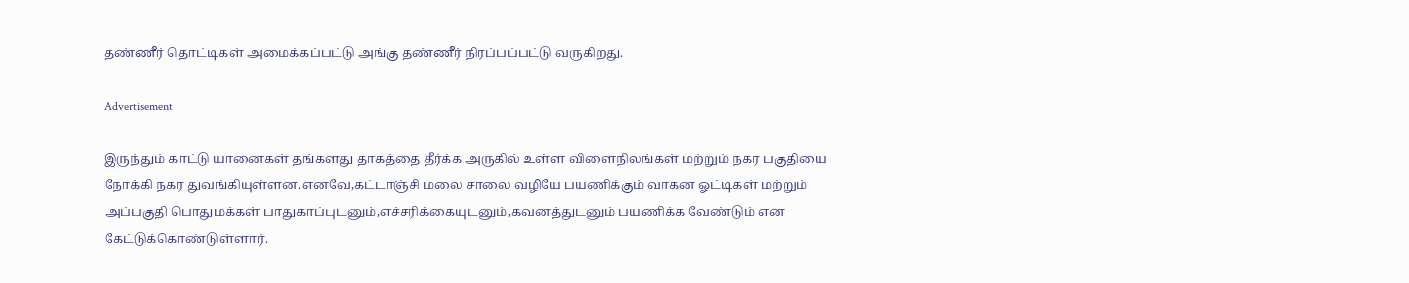தண்ணீர் தொட்டிகள் அமைக்கப்பட்டு அங்கு தண்ணீர் நிரப்பப்பட்டு வருகிறது.

Advertisement

இருந்தும் காட்டு யானைகள் தங்களது தாகத்தை தீர்க்க அருகில் உள்ள விளைநிலங்கள் மற்றும் நகர பகுதியை நோக்கி நகர துவங்கியுள்ளன.எனவே,கட்டாஞ்சி மலை சாலை வழியே பயணிக்கும் வாகன ஓட்டிகள் மற்றும் அப்பகுதி பொதுமக்கள் பாதுகாப்புடனும்,எச்சரிக்கையுடனும்,கவனத்துடனும் பயணிக்க வேண்டும் என கேட்டுக்கொண்டுள்ளார்.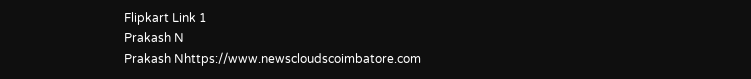Flipkart Link 1
Prakash N
Prakash Nhttps://www.newscloudscoimbatore.com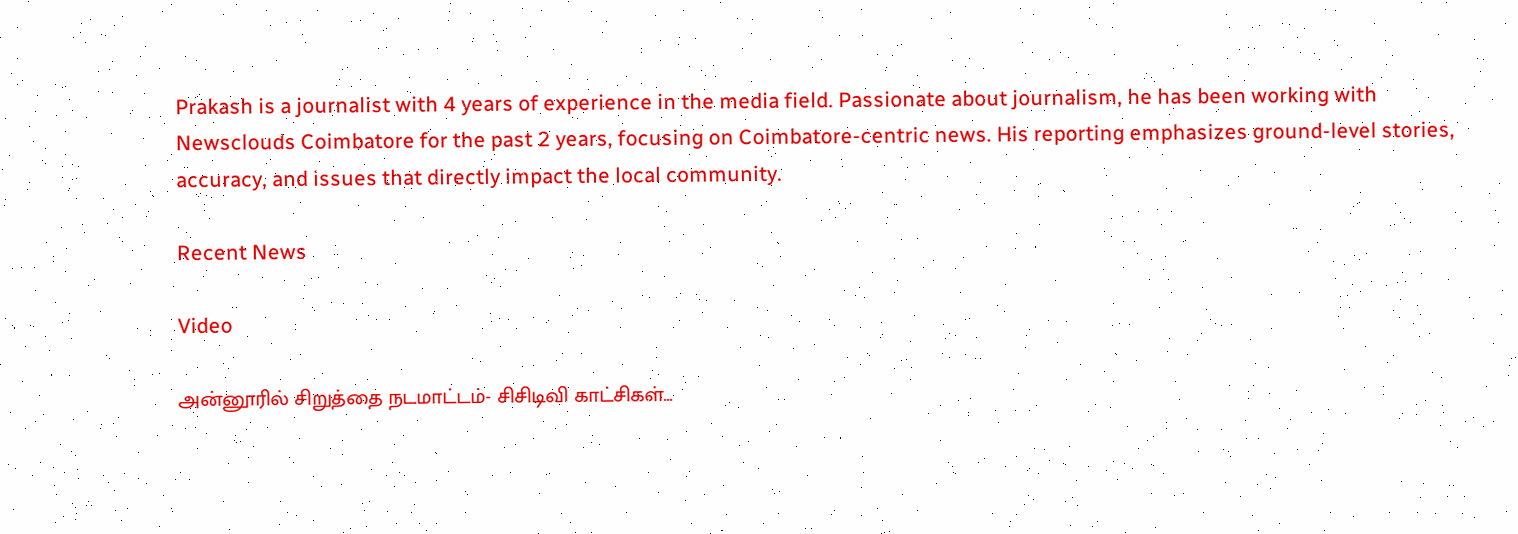Prakash is a journalist with 4 years of experience in the media field. Passionate about journalism, he has been working with Newsclouds Coimbatore for the past 2 years, focusing on Coimbatore-centric news. His reporting emphasizes ground-level stories, accuracy, and issues that directly impact the local community.

Recent News

Video

அன்னூரில் சிறுத்தை நடமாட்டம்- சிசிடிவி காட்சிகள்…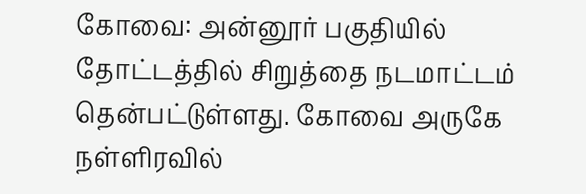கோவை: அன்னூர் பகுதியில் தோட்டத்தில் சிறுத்தை நடமாட்டம் தென்பட்டுள்ளது. கோவை அருகே நள்ளிரவில்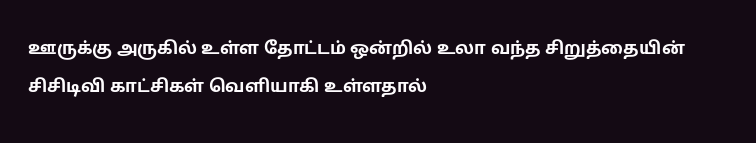ஊருக்கு அருகில் உள்ள தோட்டம் ஒன்றில் உலா வந்த சிறுத்தையின் சிசிடிவி காட்சிகள் வெளியாகி உள்ளதால்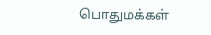பொதுமக்கள்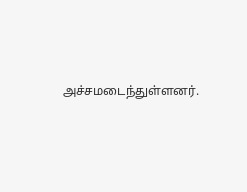அச்சமடைந்துள்ளனர்.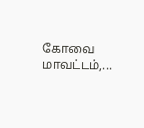கோவை மாவட்டம்,...